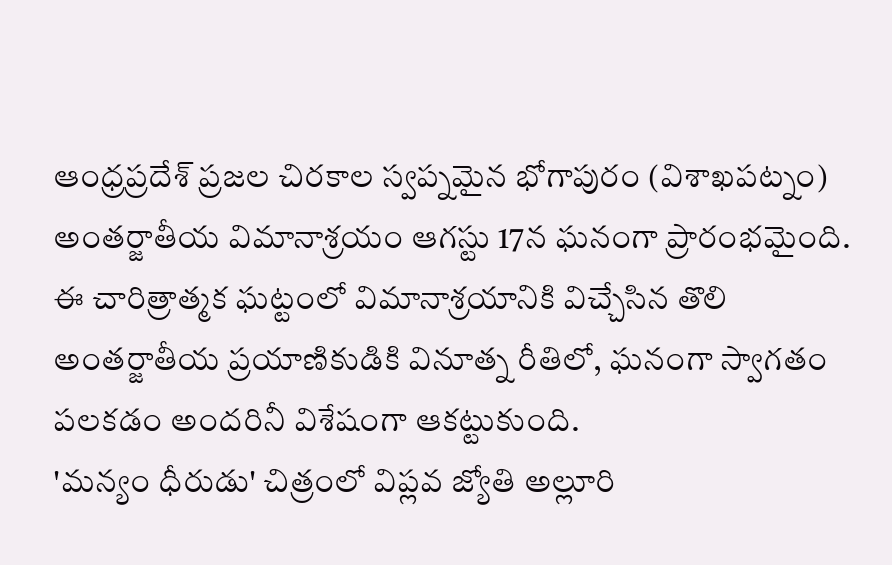ఆంధ్రప్రదేశ్ ప్రజల చిరకాల స్వప్నమైన భోగాపురం (విశాఖపట్నం) అంతర్జాతీయ విమానాశ్రయం ఆగస్టు 17న ఘనంగా ప్రారంభమైంది. ఈ చారిత్రాత్మక ఘట్టంలో విమానాశ్రయానికి విచ్చేసిన తొలి అంతర్జాతీయ ప్రయాణికుడికి వినూత్న రీతిలో, ఘనంగా స్వాగతం పలకడం అందరినీ విశేషంగా ఆకట్టుకుంది.
'మన్యం ధీరుడు' చిత్రంలో విప్లవ జ్యోతి అల్లూరి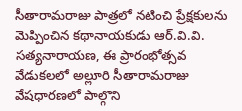సీతారామరాజు పాత్రలో నటించి ప్రేక్షకులను మెప్పించిన కథానాయకుడు ఆర్.వి.వి. సత్యనారాయణ, ఈ ప్రారంభోత్సవ వేడుకలలో అల్లూరి సీతారామరాజు వేషధారణలో పాల్గొని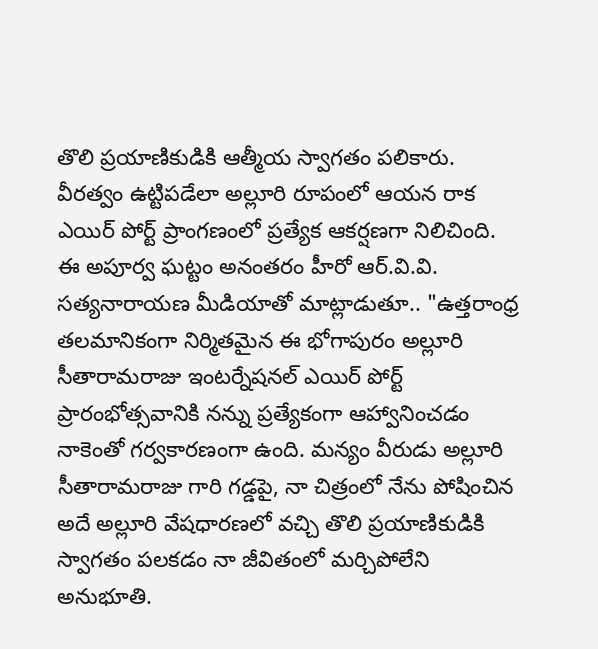తొలి ప్రయాణికుడికి ఆత్మీయ స్వాగతం పలికారు. వీరత్వం ఉట్టిపడేలా అల్లూరి రూపంలో ఆయన రాక ఎయిర్ పోర్ట్ ప్రాంగణంలో ప్రత్యేక ఆకర్షణగా నిలిచింది.
ఈ అపూర్వ ఘట్టం అనంతరం హీరో ఆర్.వి.వి. సత్యనారాయణ మీడియాతో మాట్లాడుతూ.. "ఉత్తరాంధ్ర తలమానికంగా నిర్మితమైన ఈ భోగాపురం అల్లూరి సీతారామరాజు ఇంటర్నేషనల్ ఎయిర్ పోర్ట్ ప్రారంభోత్సవానికి నన్ను ప్రత్యేకంగా ఆహ్వానించడం నాకెంతో గర్వకారణంగా ఉంది. మన్యం వీరుడు అల్లూరి సీతారామరాజు గారి గడ్డపై, నా చిత్రంలో నేను పోషించిన అదే అల్లూరి వేషధారణలో వచ్చి తొలి ప్రయాణికుడికి స్వాగతం పలకడం నా జీవితంలో మర్చిపోలేని అనుభూతి.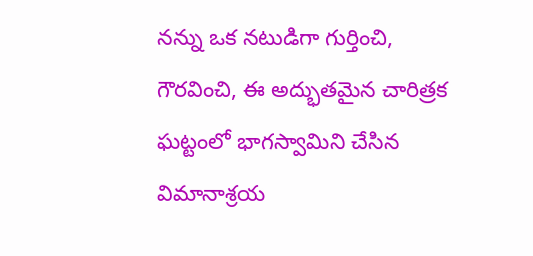నన్ను ఒక నటుడిగా గుర్తించి, గౌరవించి, ఈ అద్భుతమైన చారిత్రక ఘట్టంలో భాగస్వామిని చేసిన విమానాశ్రయ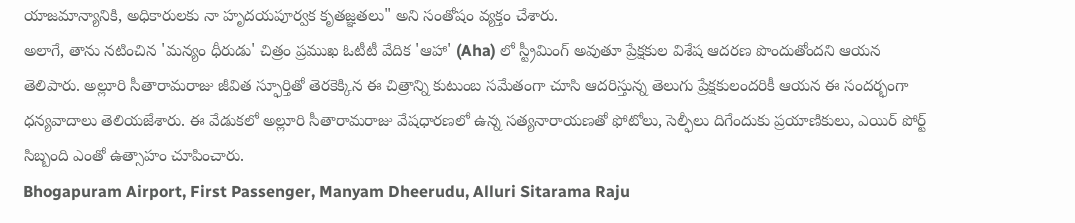యాజమాన్యానికి, అధికారులకు నా హృదయపూర్వక కృతజ్ఞతలు" అని సంతోషం వ్యక్తం చేశారు.
అలాగే, తాను నటించిన 'మన్యం ధీరుడు' చిత్రం ప్రముఖ ఓటీటీ వేదిక 'ఆహా' (Aha) లో స్ట్రీమింగ్ అవుతూ ప్రేక్షకుల విశేష ఆదరణ పొందుతోందని ఆయన తెలిపారు. అల్లూరి సీతారామరాజు జీవిత స్ఫూర్తితో తెరకెక్కిన ఈ చిత్రాన్ని కుటుంబ సమేతంగా చూసి ఆదరిస్తున్న తెలుగు ప్రేక్షకులందరికీ ఆయన ఈ సందర్భంగా ధన్యవాదాలు తెలియజేశారు. ఈ వేడుకలో అల్లూరి సీతారామరాజు వేషధారణలో ఉన్న సత్యనారాయణతో ఫోటోలు, సెల్ఫీలు దిగేందుకు ప్రయాణికులు, ఎయిర్ పోర్ట్ సిబ్బంది ఎంతో ఉత్సాహం చూపించారు.
Bhogapuram Airport, First Passenger, Manyam Dheerudu, Alluri Sitarama Raju